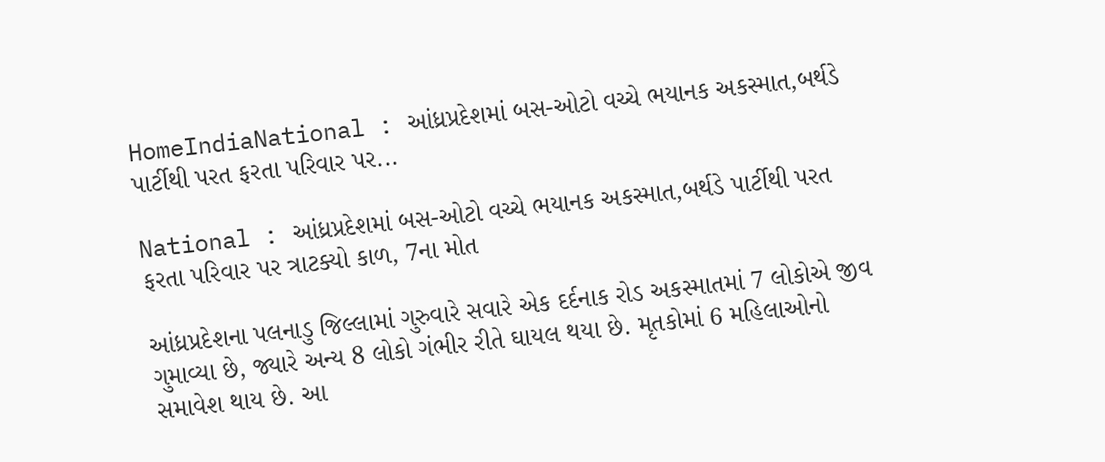HomeIndiaNational : આંધ્રપ્રદેશમાં બસ-ઓટો વચ્ચે ભયાનક અકસ્માત,બર્થડે પાર્ટીથી પરત ફરતા પરિવાર પર...

National : આંધ્રપ્રદેશમાં બસ-ઓટો વચ્ચે ભયાનક અકસ્માત,બર્થડે પાર્ટીથી પરત ફરતા પરિવાર પર ત્રાટક્યો કાળ, 7ના મોત

આંધ્રપ્રદેશના પલનાડુ જિલ્લામાં ગુરુવારે સવારે એક દર્દનાક રોડ અકસ્માતમાં 7 લોકોએ જીવ ગુમાવ્યા છે, જ્યારે અન્ય 8 લોકો ગંભીર રીતે ઘાયલ થયા છે. મૃતકોમાં 6 મહિલાઓનો સમાવેશ થાય છે. આ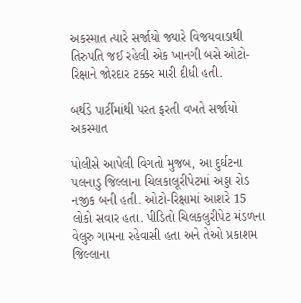અકસ્માત ત્યારે સર્જાયો જ્યારે વિજયવાડાથી તિરુપતિ જઈ રહેલી એક ખાનગી બસે ઓટો-રિક્ષાને જોરદાર ટક્કર મારી દીધી હતી.

બર્થડે પાર્ટીમાંથી પરત ફરતી વખતે સર્જાયો અકસ્માત

પોલીસે આપેલી વિગતો મુજબ, આ દુર્ઘટના પલનાડુ જિલ્લાના ચિલકાલૂરીપેટમાં અડ્ડા રોડ નજીક બની હતી. ઓટો-રિક્ષામાં આશરે 15 લોકો સવાર હતા. પીડિતો ચિલકલુરીપેટ મંડળના વેલુરુ ગામના રહેવાસી હતા અને તેઓ પ્રકાશમ જિલ્લાના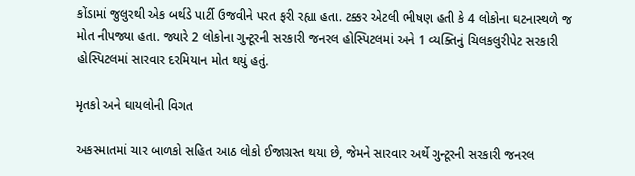કોંડામાં જુલુરથી એક બર્થડે પાર્ટી ઉજવીને પરત ફરી રહ્યા હતા. ટક્કર એટલી ભીષણ હતી કે 4 લોકોના ઘટનાસ્થળે જ મોત નીપજ્યા હતા. જ્યારે 2 લોકોના ગુન્ટૂરની સરકારી જનરલ હોસ્પિટલમાં અને 1 વ્યક્તિનું ચિલકલુરીપેટ સરકારી હોસ્પિટલમાં સારવાર દરમિયાન મોત થયું હતું.

મૃતકો અને ઘાયલોની વિગત

અકસ્માતમાં ચાર બાળકો સહિત આઠ લોકો ઈજાગ્રસ્ત થયા છે, જેમને સારવાર અર્થે ગુન્ટૂરની સરકારી જનરલ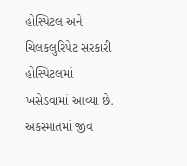હોસ્પિટલ અને ચિલકલુરિપેટ સરકારી હોસ્પિટલમાં ખસેડવામાં આવ્યા છે. અકસ્માતમાં જીવ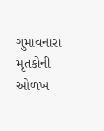ગુમાવનારા મૃતકોની ઓળખ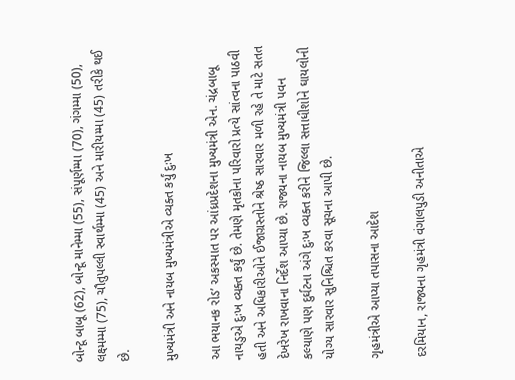બોન્ટૂ બાબૂ (62), બોન્ટૂ માનેમ્મા (55), સંપૂર્ણમ્મા (70), ગંગમ્મા (50), લક્ષ્મમ્મા (75), ચૌતુપલ્લી સ્વાર્થમ્મા (45) અને મારીયમ્મા (45) તરીકે થઈ છે.

મુખ્યમંત્રી અને નાયબ મુખ્યમંત્રીએ વ્યક્ત કર્યું દુઃખ

આ ભયાનક રોડ’ અકસ્માત પર આંધ્રપ્રદેશના મુખ્યમંત્રી એન. ચંદ્રબાબૂ નાયડુએ દુઃખ વ્યક્ત કર્યું છે. તેમણે મૃતકોના પરિવારો પ્રત્યે સાંત્વના પાઠવી હતી અને અધિકારીઓને ઈજાગ્રસ્તોને શ્રેષ્ઠ સારવાર મળી રહે તે માટે સતત દેખરેખ રાખવાના નિર્દેશ આપ્યા છે. રાજ્યના નાયબ મુખ્યમંત્રી પવન કલ્યાણે પણ દુર્ઘટના અંગે દુઃખ વ્યક્ત કરીને જિલ્લા સત્તાધીશોને ઘાયલોની યોગ્ય સારવાર સુનિશ્ચિત કરવા સૂચના આપી છે.

ગૃહમંત્રીએ આપ્યા તપાસના આદેશ

દરમિયાન, રાજ્યના ગૃહમંત્રી વંગાલપુડી અનીતાએ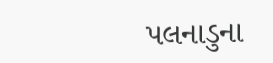પલનાડુના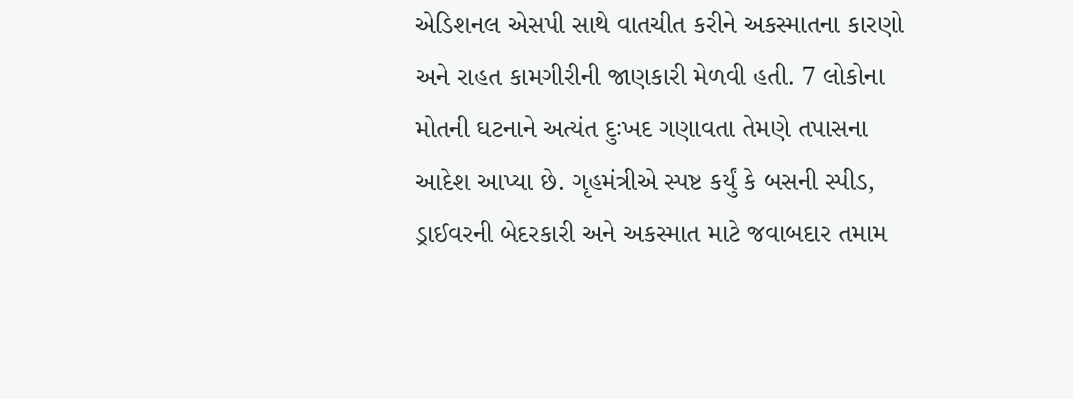એડિશનલ એસપી સાથે વાતચીત કરીને અકસ્માતના કારણો અને રાહત કામગીરીની જાણકારી મેળવી હતી. 7 લોકોના મોતની ઘટનાને અત્યંત દુઃખદ ગણાવતા તેમણે તપાસના આદેશ આપ્યા છે. ગૃહમંત્રીએ સ્પષ્ટ કર્યું કે બસની સ્પીડ, ડ્રાઈવરની બેદરકારી અને અકસ્માત માટે જવાબદાર તમામ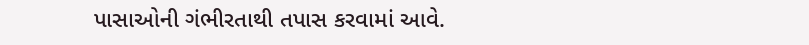પાસાઓની ગંભીરતાથી તપાસ કરવામાં આવે.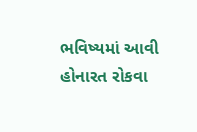ભવિષ્યમાં આવી હોનારત રોકવા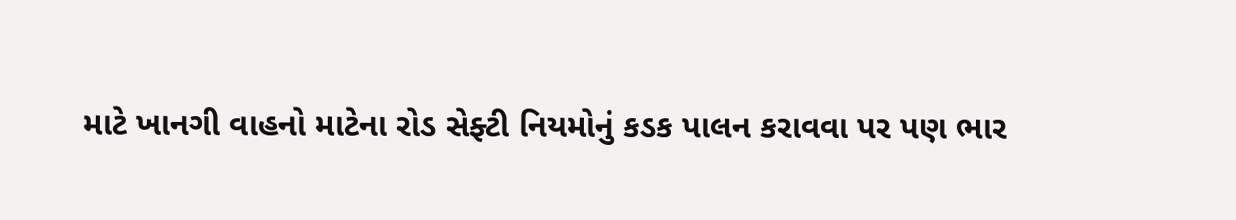માટે ખાનગી વાહનો માટેના રોડ સેફ્ટી નિયમોનું કડક પાલન કરાવવા પર પણ ભાર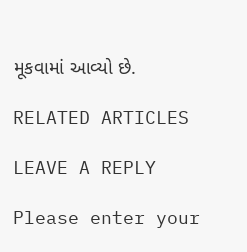મૂકવામાં આવ્યો છે.

RELATED ARTICLES

LEAVE A REPLY

Please enter your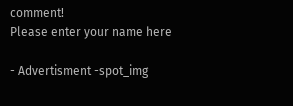comment!
Please enter your name here

- Advertisment -spot_img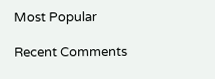Most Popular

Recent Comments